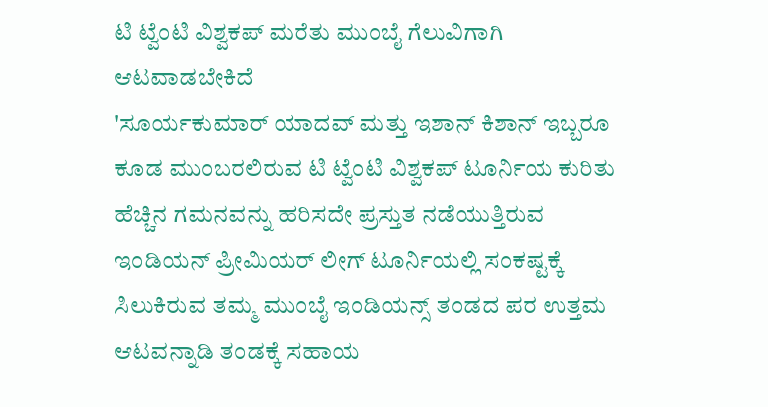ಟಿ ಟ್ವೆಂಟಿ ವಿಶ್ವಕಪ್ ಮರೆತು ಮುಂಬೈ ಗೆಲುವಿಗಾಗಿ ಆಟವಾಡಬೇಕಿದೆ
'ಸೂರ್ಯಕುಮಾರ್ ಯಾದವ್ ಮತ್ತು ಇಶಾನ್ ಕಿಶಾನ್ ಇಬ್ಬರೂ ಕೂಡ ಮುಂಬರಲಿರುವ ಟಿ ಟ್ವೆಂಟಿ ವಿಶ್ವಕಪ್ ಟೂರ್ನಿಯ ಕುರಿತು ಹೆಚ್ಚಿನ ಗಮನವನ್ನು ಹರಿಸದೇ ಪ್ರಸ್ತುತ ನಡೆಯುತ್ತಿರುವ ಇಂಡಿಯನ್ ಪ್ರೀಮಿಯರ್ ಲೀಗ್ ಟೂರ್ನಿಯಲ್ಲಿ ಸಂಕಷ್ಟಕ್ಕೆ ಸಿಲುಕಿರುವ ತಮ್ಮ ಮುಂಬೈ ಇಂಡಿಯನ್ಸ್ ತಂಡದ ಪರ ಉತ್ತಮ ಆಟವನ್ನಾಡಿ ತಂಡಕ್ಕೆ ಸಹಾಯ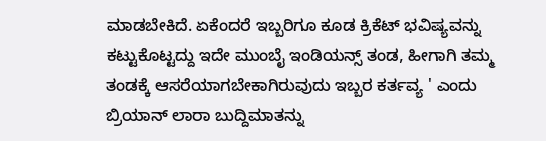ಮಾಡಬೇಕಿದೆ. ಏಕೆಂದರೆ ಇಬ್ಬರಿಗೂ ಕೂಡ ಕ್ರಿಕೆಟ್ ಭವಿಷ್ಯವನ್ನು ಕಟ್ಟುಕೊಟ್ಟದ್ದು ಇದೇ ಮುಂಬೈ ಇಂಡಿಯನ್ಸ್ ತಂಡ, ಹೀಗಾಗಿ ತಮ್ಮ ತಂಡಕ್ಕೆ ಆಸರೆಯಾಗಬೇಕಾಗಿರುವುದು ಇಬ್ಬರ ಕರ್ತವ್ಯ ' ಎಂದು ಬ್ರಿಯಾನ್ ಲಾರಾ ಬುದ್ದಿಮಾತನ್ನು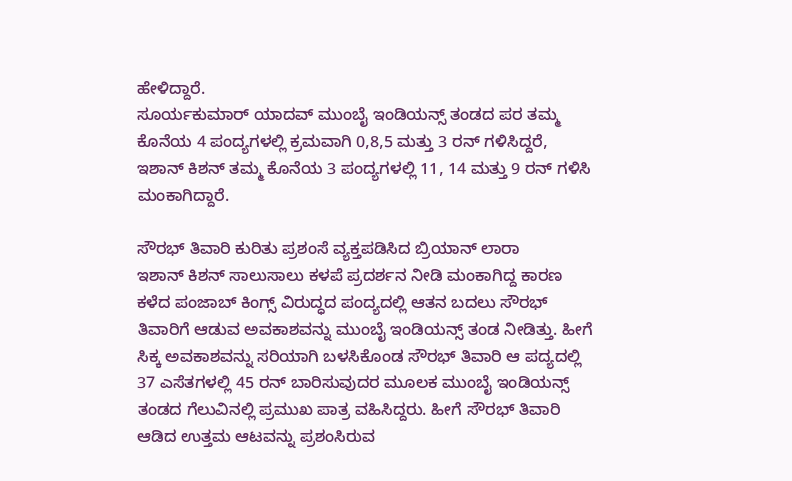ಹೇಳಿದ್ದಾರೆ.
ಸೂರ್ಯಕುಮಾರ್ ಯಾದವ್ ಮುಂಬೈ ಇಂಡಿಯನ್ಸ್ ತಂಡದ ಪರ ತಮ್ಮ ಕೊನೆಯ 4 ಪಂದ್ಯಗಳಲ್ಲಿ ಕ್ರಮವಾಗಿ 0,8,5 ಮತ್ತು 3 ರನ್ ಗಳಿಸಿದ್ದರೆ, ಇಶಾನ್ ಕಿಶನ್ ತಮ್ಮ ಕೊನೆಯ 3 ಪಂದ್ಯಗಳಲ್ಲಿ 11, 14 ಮತ್ತು 9 ರನ್ ಗಳಿಸಿ ಮಂಕಾಗಿದ್ದಾರೆ.

ಸೌರಭ್ ತಿವಾರಿ ಕುರಿತು ಪ್ರಶಂಸೆ ವ್ಯಕ್ತಪಡಿಸಿದ ಬ್ರಿಯಾನ್ ಲಾರಾ
ಇಶಾನ್ ಕಿಶನ್ ಸಾಲುಸಾಲು ಕಳಪೆ ಪ್ರದರ್ಶನ ನೀಡಿ ಮಂಕಾಗಿದ್ದ ಕಾರಣ ಕಳೆದ ಪಂಜಾಬ್ ಕಿಂಗ್ಸ್ ವಿರುದ್ಧದ ಪಂದ್ಯದಲ್ಲಿ ಆತನ ಬದಲು ಸೌರಭ್ ತಿವಾರಿಗೆ ಆಡುವ ಅವಕಾಶವನ್ನು ಮುಂಬೈ ಇಂಡಿಯನ್ಸ್ ತಂಡ ನೀಡಿತ್ತು. ಹೀಗೆ ಸಿಕ್ಕ ಅವಕಾಶವನ್ನು ಸರಿಯಾಗಿ ಬಳಸಿಕೊಂಡ ಸೌರಭ್ ತಿವಾರಿ ಆ ಪದ್ಯದಲ್ಲಿ 37 ಎಸೆತಗಳಲ್ಲಿ 45 ರನ್ ಬಾರಿಸುವುದರ ಮೂಲಕ ಮುಂಬೈ ಇಂಡಿಯನ್ಸ್ ತಂಡದ ಗೆಲುವಿನಲ್ಲಿ ಪ್ರಮುಖ ಪಾತ್ರ ವಹಿಸಿದ್ದರು. ಹೀಗೆ ಸೌರಭ್ ತಿವಾರಿ ಆಡಿದ ಉತ್ತಮ ಆಟವನ್ನು ಪ್ರಶಂಸಿರುವ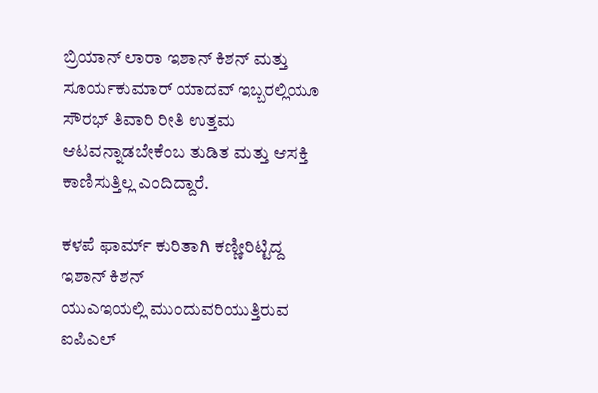ಬ್ರಿಯಾನ್ ಲಾರಾ ಇಶಾನ್ ಕಿಶನ್ ಮತ್ತು ಸೂರ್ಯಕುಮಾರ್ ಯಾದವ್ ಇಬ್ಬರಲ್ಲಿಯೂ ಸೌರಭ್ ತಿವಾರಿ ರೀತಿ ಉತ್ತಮ ಆಟವನ್ನಾಡಬೇಕೆಂಬ ತುಡಿತ ಮತ್ತು ಆಸಕ್ತಿ ಕಾಣಿಸುತ್ತಿಲ್ಲ ಎಂದಿದ್ದಾರೆ.

ಕಳಪೆ ಫಾರ್ಮ್ ಕುರಿತಾಗಿ ಕಣ್ಣೀರಿಟ್ಟಿದ್ದ ಇಶಾನ್ ಕಿಶನ್
ಯುಎಇಯಲ್ಲಿ ಮುಂದುವರಿಯುತ್ತಿರುವ ಐಪಿಎಲ್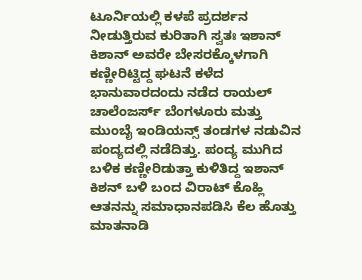ಟೂರ್ನಿಯಲ್ಲಿ ಕಳಪೆ ಪ್ರದರ್ಶನ ನೀಡುತ್ತಿರುವ ಕುರಿತಾಗಿ ಸ್ವತಃ ಇಶಾನ್ ಕಿಶಾನ್ ಅವರೇ ಬೇಸರಕ್ಕೊಳಗಾಗಿ ಕಣ್ಣೀರಿಟ್ಟಿದ್ದ ಘಟನೆ ಕಳೆದ ಭಾನುವಾರದಂದು ನಡೆದ ರಾಯಲ್ ಚಾಲೆಂಜರ್ಸ್ ಬೆಂಗಳೂರು ಮತ್ತು ಮುಂಬೈ ಇಂಡಿಯನ್ಸ್ ತಂಡಗಳ ನಡುವಿನ ಪಂದ್ಯದಲ್ಲಿ ನಡೆದಿತ್ತು. ಪಂದ್ಯ ಮುಗಿದ ಬಳಿಕ ಕಣ್ಣೀರಿಡುತ್ತಾ ಕುಳಿತಿದ್ದ ಇಶಾನ್ ಕಿಶನ್ ಬಳಿ ಬಂದ ವಿರಾಟ್ ಕೊಹ್ಲಿ ಆತನನ್ನು ಸಮಾಧಾನಪಡಿಸಿ ಕೆಲ ಹೊತ್ತು ಮಾತನಾಡಿ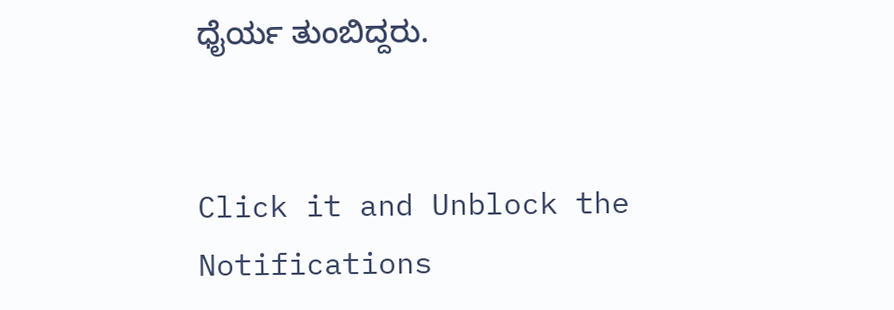ಧೈರ್ಯ ತುಂಬಿದ್ದರು.


Click it and Unblock the Notifications